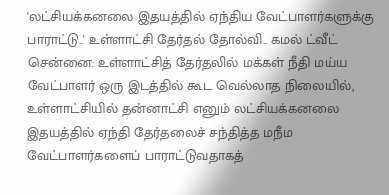'லட்சியக்கனலை இதயத்தில் ஏந்திய வேட்பாளர்களுக்கு பாராட்டு..' உள்ளாட்சி தேர்தல் தோல்வி.. கமல் ட்வீட்
சென்னை: உள்ளாட்சித் தேர்தலில் மக்கள் நீதி மய்ய வேட்பாளர் ஒரு இடத்தில் கூட வெல்லாத நிலையில், உள்ளாட்சியில் தன்னாட்சி எனும் லட்சியக்கனலை இதயத்தில் ஏந்தி தேர்தலைச் சந்தித்த மநீம வேட்பாளர்களைப் பாராட்டுவதாகத்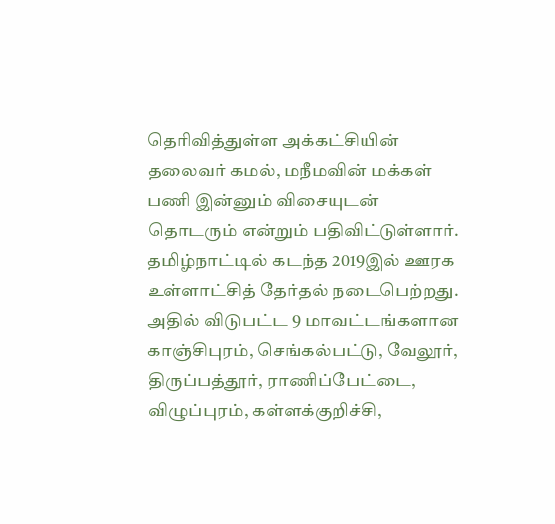தெரிவித்துள்ள அக்கட்சியின் தலைவர் கமல், மநீமவின் மக்கள் பணி இன்னும் விசையுடன் தொடரும் என்றும் பதிவிட்டுள்ளார்.
தமிழ்நாட்டில் கடந்த 2019இல் ஊரக உள்ளாட்சித் தேர்தல் நடைபெற்றது. அதில் விடுபட்ட 9 மாவட்டங்களான காஞ்சிபுரம், செங்கல்பட்டு, வேலூர், திருப்பத்தூர், ராணிப்பேட்டை, விழுப்புரம், கள்ளக்குறிச்சி,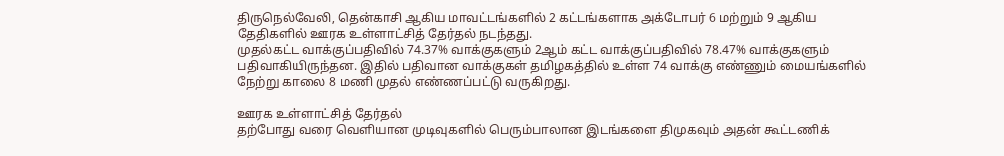திருநெல்வேலி, தென்காசி ஆகிய மாவட்டங்களில் 2 கட்டங்களாக அக்டோபர் 6 மற்றும் 9 ஆகிய தேதிகளில் ஊரக உள்ளாட்சித் தேர்தல் நடந்தது.
முதல்கட்ட வாக்குப்பதிவில் 74.37% வாக்குகளும் 2ஆம் கட்ட வாக்குப்பதிவில் 78.47% வாக்குகளும் பதிவாகியிருந்தன. இதில் பதிவான வாக்குகள் தமிழகத்தில் உள்ள 74 வாக்கு எண்ணும் மையங்களில் நேற்று காலை 8 மணி முதல் எண்ணப்பட்டு வருகிறது.

ஊரக உள்ளாட்சித் தேர்தல்
தற்போது வரை வெளியான முடிவுகளில் பெரும்பாலான இடங்களை திமுகவும் அதன் கூட்டணிக்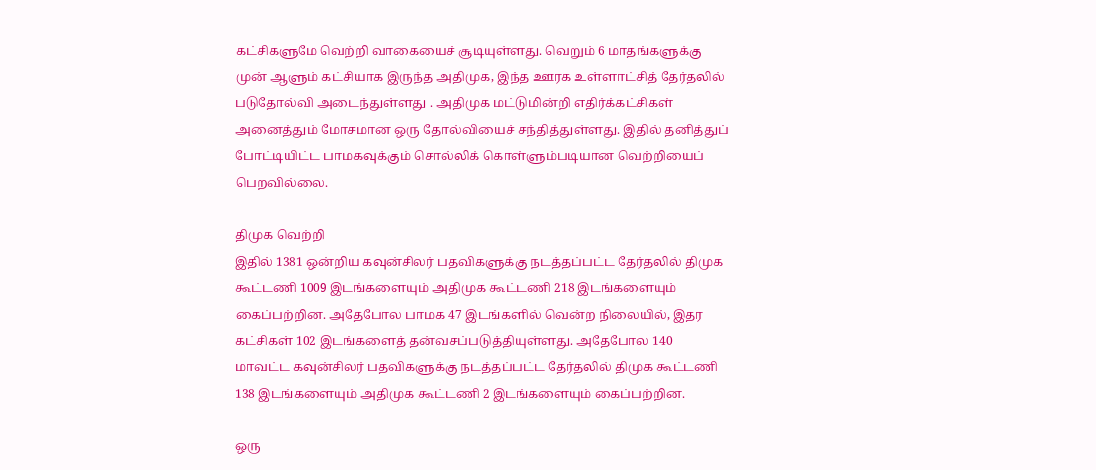கட்சிகளுமே வெற்றி வாகையைச் சூடியுள்ளது. வெறும் 6 மாதங்களுக்கு முன் ஆளும் கட்சியாக இருந்த அதிமுக, இந்த ஊரக உள்ளாட்சித் தேர்தலில் படுதோல்வி அடைந்துள்ளது . அதிமுக மட்டுமின்றி எதிர்க்கட்சிகள் அனைத்தும் மோசமான ஒரு தோல்வியைச் சந்தித்துள்ளது. இதில் தனித்துப் போட்டியிட்ட பாமகவுக்கும் சொல்லிக் கொள்ளும்படியான வெற்றியைப் பெறவில்லை.

திமுக வெற்றி
இதில் 1381 ஒன்றிய கவுன்சிலர் பதவிகளுக்கு நடத்தப்பட்ட தேர்தலில் திமுக கூட்டணி 1009 இடங்களையும் அதிமுக கூட்டணி 218 இடங்களையும் கைப்பற்றின. அதேபோல பாமக 47 இடங்களில் வென்ற நிலையில், இதர கட்சிகள் 102 இடங்களைத் தன்வசப்படுத்தியுள்ளது. அதேபோல 140 மாவட்ட கவுன்சிலர் பதவிகளுக்கு நடத்தப்பட்ட தேர்தலில் திமுக கூட்டணி 138 இடங்களையும் அதிமுக கூட்டணி 2 இடங்களையும் கைப்பற்றின.

ஒரு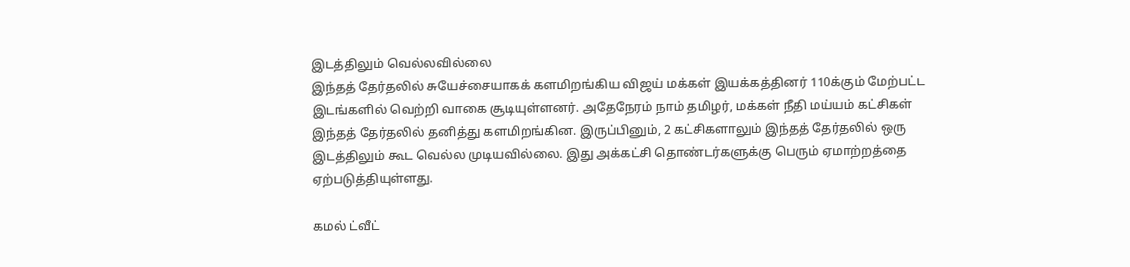இடத்திலும் வெல்லவில்லை
இந்தத் தேர்தலில் சுயேச்சையாகக் களமிறங்கிய விஜய் மக்கள் இயக்கத்தினர் 110க்கும் மேற்பட்ட இடங்களில் வெற்றி வாகை சூடியுள்ளனர். அதேநேரம் நாம் தமிழர், மக்கள் நீதி மய்யம் கட்சிகள் இந்தத் தேர்தலில் தனித்து களமிறங்கின. இருப்பினும், 2 கட்சிகளாலும் இந்தத் தேர்தலில் ஒரு இடத்திலும் கூட வெல்ல முடியவில்லை. இது அக்கட்சி தொண்டர்களுக்கு பெரும் ஏமாற்றத்தை ஏற்படுத்தியுள்ளது.

கமல் ட்வீட்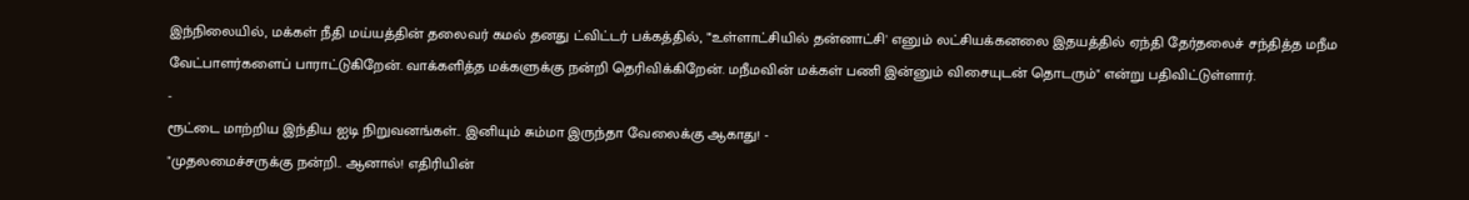இந்நிலையில், மக்கள் நீதி மய்யத்தின் தலைவர் கமல் தனது ட்விட்டர் பக்கத்தில், "'உள்ளாட்சியில் தன்னாட்சி' எனும் லட்சியக்கனலை இதயத்தில் ஏந்தி தேர்தலைச் சந்தித்த மநீம வேட்பாளர்களைப் பாராட்டுகிறேன். வாக்களித்த மக்களுக்கு நன்றி தெரிவிக்கிறேன். மநீமவின் மக்கள் பணி இன்னும் விசையுடன் தொடரும்" என்று பதிவிட்டுள்ளார்.
-
ரூட்டை மாற்றிய இந்திய ஐடி நிறுவனங்கள்.. இனியும் சும்மா இருந்தா வேலைக்கு ஆகாது! -
"முதலமைச்சருக்கு நன்றி.. ஆனால்! எதிரியின்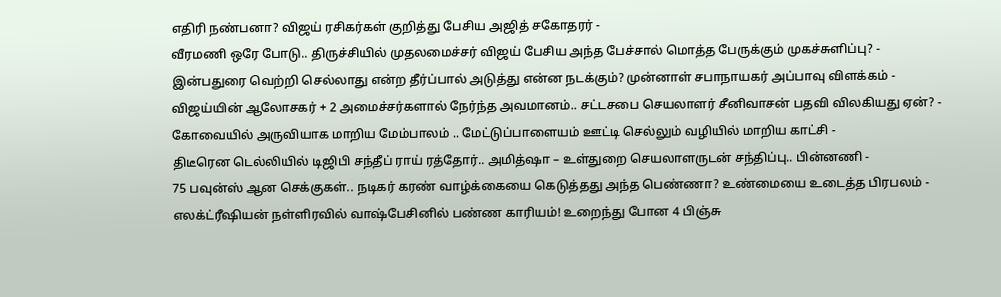எதிரி நண்பனா? விஜய் ரசிகர்கள் குறித்து பேசிய அஜித் சகோதரர் -
வீரமணி ஒரே போடு.. திருச்சியில் முதலமைச்சர் விஜய் பேசிய அந்த பேச்சால் மொத்த பேருக்கும் முகச்சுளிப்பு? -
இன்பதுரை வெற்றி செல்லாது என்ற தீர்ப்பால் அடுத்து என்ன நடக்கும்? முன்னாள் சபாநாயகர் அப்பாவு விளக்கம் -
விஜய்யின் ஆலோசகர் + 2 அமைச்சர்களால் நேர்ந்த அவமானம்.. சட்டசபை செயலாளர் சீனிவாசன் பதவி விலகியது ஏன்? -
கோவையில் அருவியாக மாறிய மேம்பாலம் .. மேட்டுப்பாளையம் ஊட்டி செல்லும் வழியில் மாறிய காட்சி -
திடீரென டெல்லியில் டிஜிபி சந்தீப் ராய் ரத்தோர்.. அமித்ஷா – உள்துறை செயலாளருடன் சந்திப்பு.. பின்னணி -
75 பவுன்ஸ் ஆன செக்குகள்.. நடிகர் கரண் வாழ்க்கையை கெடுத்தது அந்த பெண்ணா? உண்மையை உடைத்த பிரபலம் -
எலக்ட்ரீஷியன் நள்ளிரவில் வாஷ்பேசினில் பண்ண காரியம்! உறைந்து போன 4 பிஞ்சு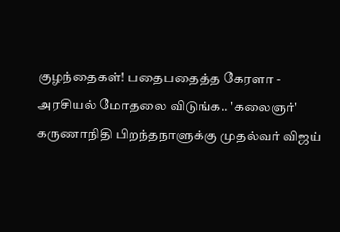குழந்தைகள்! பதைபதைத்த கேரளா -
அரசியல் மோதலை விடுங்க.. 'கலைஞர்' கருணாநிதி பிறந்தநாளுக்கு முதல்வர் விஜய்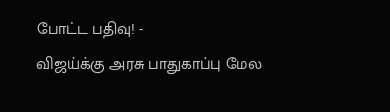போட்ட பதிவு! -
விஜய்க்கு அரசு பாதுகாப்பு மேல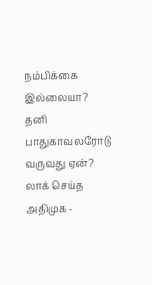நம்பிக்கை இல்லையா? தனி பாதுகாவலரோடு வருவது ஏன்? லாக் செய்த அதிமுக -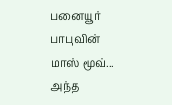பனையூர் பாபுவின் மாஸ் மூவ்... அந்த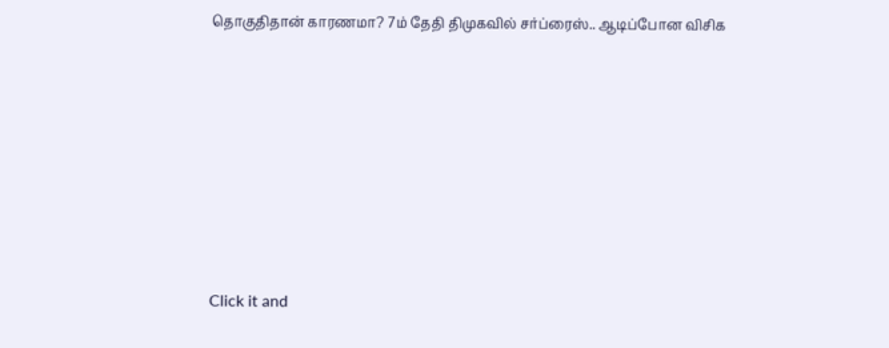தொகுதிதான் காரணமா? 7ம் தேதி திமுகவில் சர்ப்ரைஸ்.. ஆடிப்போன விசிக












Click it and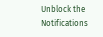Unblock the Notifications